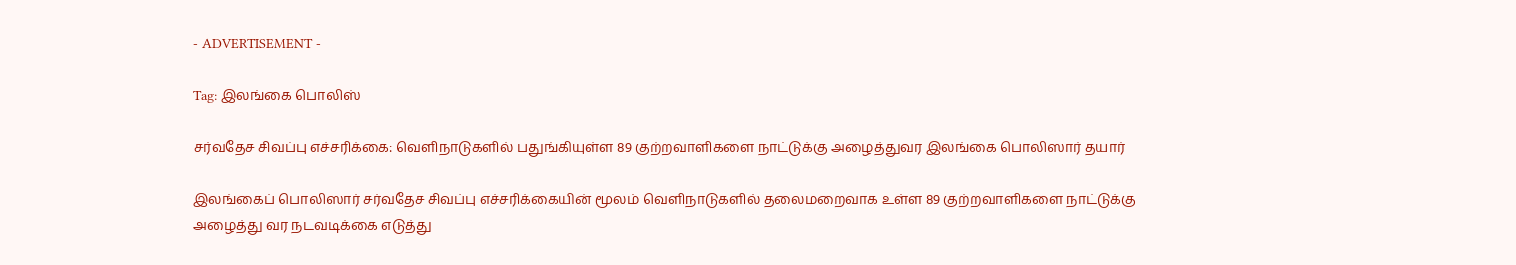- ADVERTISEMENT -

Tag: இலங்கை பொலிஸ்

சர்வதேச சிவப்பு எச்சரிக்கை: வெளிநாடுகளில் பதுங்கியுள்ள 89 குற்றவாளிகளை நாட்டுக்கு அழைத்துவர இலங்கை பொலிஸார் தயார்

இலங்கைப் பொலிஸார் சர்வதேச சிவப்பு எச்சரிக்கையின் மூலம் வெளிநாடுகளில் தலைமறைவாக உள்ள 89 குற்றவாளிகளை நாட்டுக்கு அழைத்து வர நடவடிக்கை எடுத்து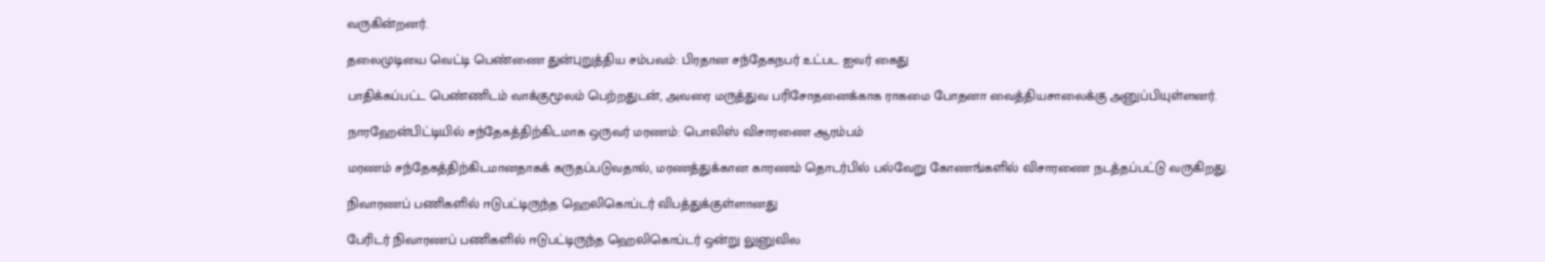வருகின்றனர்.

தலைமுடியை வெட்டி பெண்ணை துன்புறுத்திய சம்பவம்: பிரதான சந்தேகநபர் உட்பட ஐவர் கைது

பாதிக்கப்பட்ட பெண்ணிடம் வாக்குமூலம் பெற்றதுடன், அவரை மருத்துவ பரிசோதனைக்காக ராகமை போதனா வைத்தியசாலைக்கு அனுப்பியுள்ளனர்.

நாரஹேன்பிட்டியில் சந்தேகத்திற்கிடமாக ஒருவர் மரணம்: பொலிஸ் விசாரணை ஆரம்பம்

மரணம் சந்தேகத்திற்கிடமானதாகக் கருதப்படுவதால், மரணத்துக்கான காரணம் தொடர்பில் பல்வேறு கோணங்களில் விசாரணை நடத்தப்பட்டு வருகிறது.

நிவாரணப் பணிகளில் ஈடுபட்டிருந்த ஹெலிகொப்டர் விபத்துக்குள்ளானது

பேரிடர் நிவாரணப் பணிகளில் ஈடுபட்டிருந்த ஹெலிகொப்டர் ஒன்று லுனுவில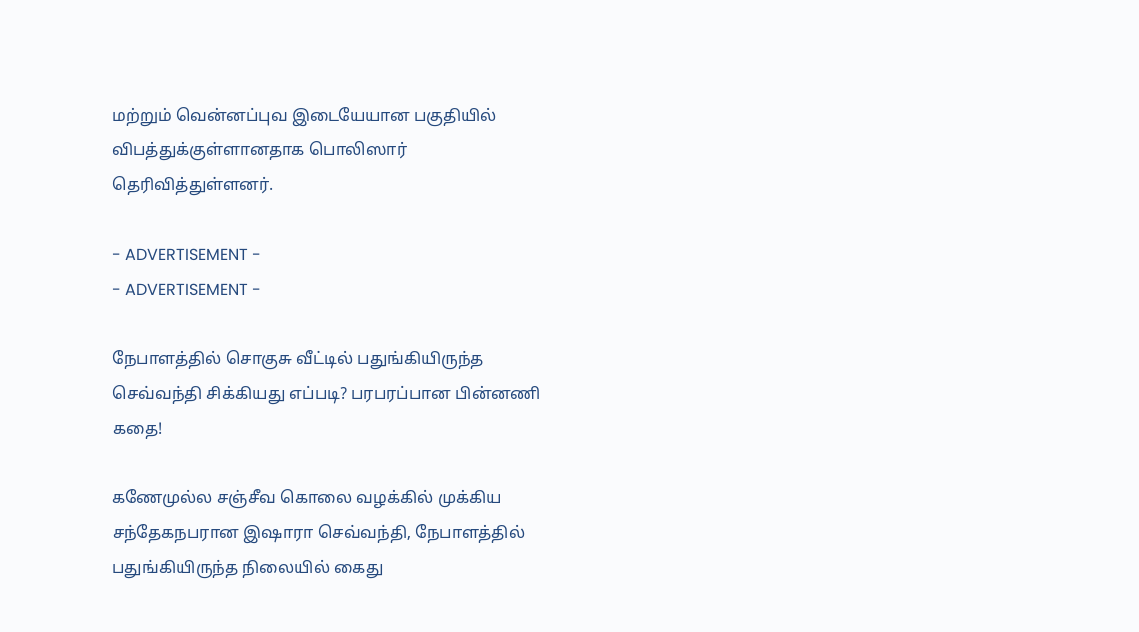மற்றும் வென்னப்புவ இடையேயான பகுதியில் விபத்துக்குள்ளானதாக பொலிஸார் தெரிவித்துள்ளனர்.

- ADVERTISEMENT -
- ADVERTISEMENT -

நேபாளத்தில் சொகுசு வீட்டில் பதுங்கியிருந்த செவ்வந்தி சிக்கியது எப்படி? பரபரப்பான பின்னணி கதை!

கணேமுல்ல சஞ்சீவ கொலை வழக்கில் முக்கிய சந்தேகநபரான இஷாரா செவ்வந்தி, நேபாளத்தில் பதுங்கியிருந்த நிலையில் கைது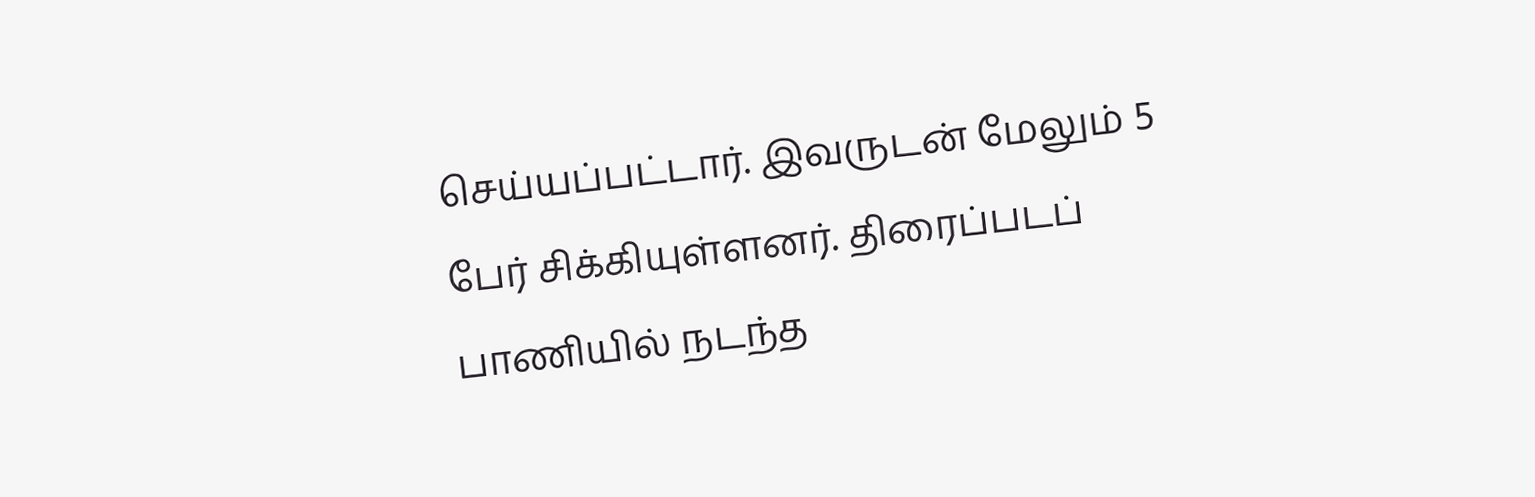செய்யப்பட்டார். இவருடன் மேலும் 5 பேர் சிக்கியுள்ளனர். திரைப்படப் பாணியில் நடந்த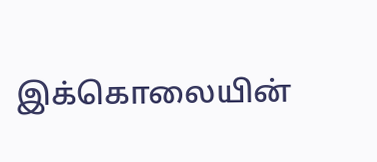இக்கொலையின்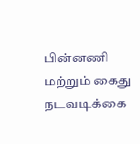பின்னணி மற்றும் கைது நடவடிக்கை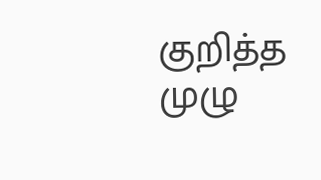குறித்த முழு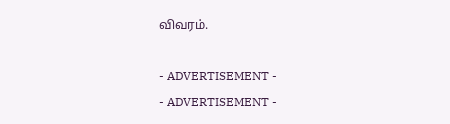விவரம்.

- ADVERTISEMENT -
- ADVERTISEMENT -